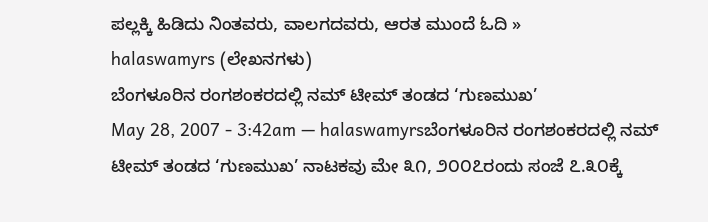ಪಲ್ಲಕ್ಕಿ ಹಿಡಿದು ನಿಂತವರು, ವಾಲಗದವರು, ಆರತ ಮುಂದೆ ಓದಿ »
halaswamyrs (ಲೇಖನಗಳು)
ಬೆಂಗಳೂರಿನ ರಂಗಶಂಕರದಲ್ಲಿ ನಮ್ ಟೀಮ್ ತಂಡದ ‘ಗುಣಮುಖ’
May 28, 2007 - 3:42am — halaswamyrsಬೆಂಗಳೂರಿನ ರಂಗಶಂಕರದಲ್ಲಿ ನಮ್ ಟೀಮ್ ತಂಡದ ‘ಗುಣಮುಖ’ ನಾಟಕವು ಮೇ ೩೧, ೨೦೦೭ರಂದು ಸಂಜೆ ೭.೩೦ಕ್ಕೆ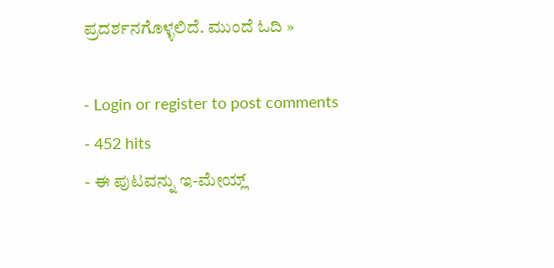ಪ್ರದರ್ಶನಗೊಳ್ಳಲಿದೆ. ಮುಂದೆ ಓದಿ »

- Login or register to post comments
- 452 hits
- ಈ ಪುಟವನ್ನು ಇ-ಮೇಯ್ಲ್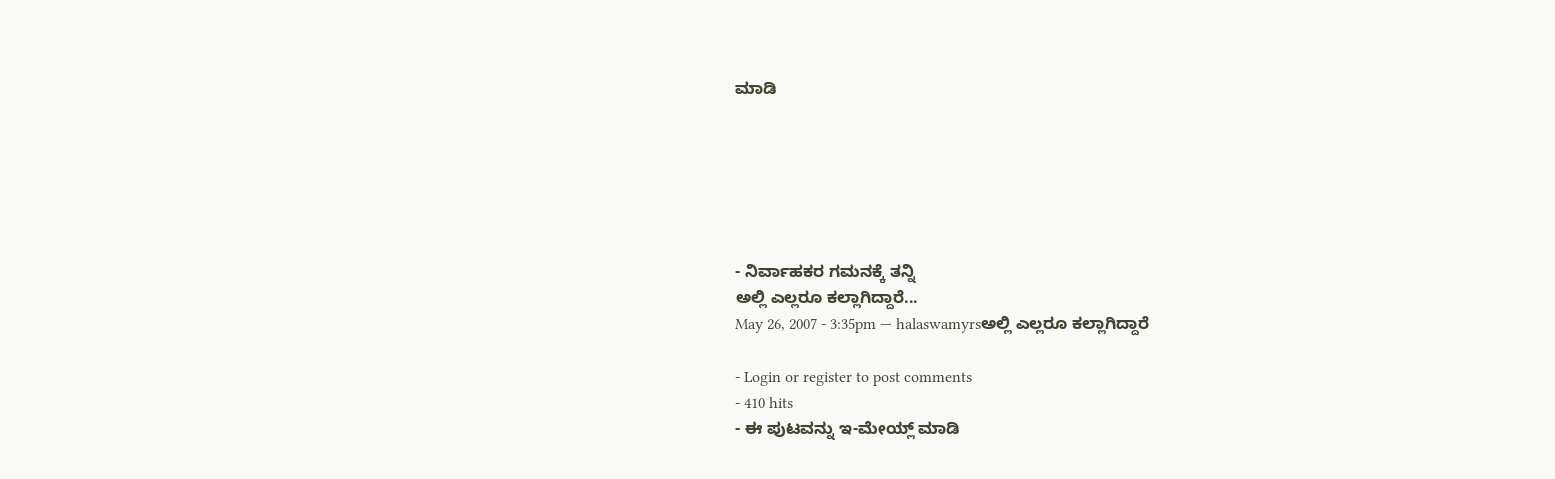ಮಾಡಿ






- ನಿರ್ವಾಹಕರ ಗಮನಕ್ಕೆ ತನ್ನಿ
ಅಲ್ಲಿ ಎಲ್ಲರೂ ಕಲ್ಲಾಗಿದ್ದಾರೆ...
May 26, 2007 - 3:35pm — halaswamyrsಅಲ್ಲಿ ಎಲ್ಲರೂ ಕಲ್ಲಾಗಿದ್ದಾರೆ

- Login or register to post comments
- 410 hits
- ಈ ಪುಟವನ್ನು ಇ-ಮೇಯ್ಲ್ ಮಾಡಿ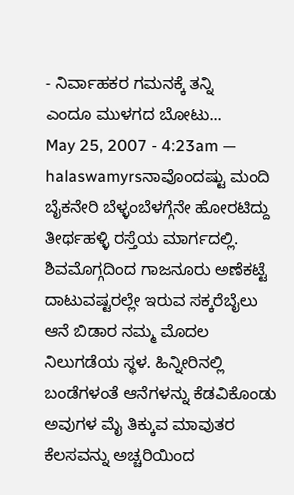- ನಿರ್ವಾಹಕರ ಗಮನಕ್ಕೆ ತನ್ನಿ
ಎಂದೂ ಮುಳಗದ ಬೋಟು...
May 25, 2007 - 4:23am — halaswamyrsನಾವೊಂದಷ್ಟು ಮಂದಿ ಬೈಕನೇರಿ ಬೆಳ್ಳಂಬೆಳಗ್ಗೆನೇ ಹೋರಟಿದ್ದು ತೀರ್ಥಹಳ್ಳಿ ರಸ್ತೆಯ ಮಾರ್ಗದಲ್ಲಿ. ಶಿವಮೊಗ್ಗದಿಂದ ಗಾಜನೂರು ಅಣೆಕಟ್ಟೆ ದಾಟುವಷ್ಟರಲ್ಲೇ ಇರುವ ಸಕ್ಕರೆಬೈಲು ಆನೆ ಬಿಡಾರ ನಮ್ಮ ಮೊದಲ ನಿಲುಗಡೆಯ ಸ್ಥಳ. ಹಿನ್ನೀರಿನಲ್ಲಿ ಬಂಡೆಗಳಂತೆ ಆನೆಗಳನ್ನು ಕೆಡವಿಕೊಂಡು ಅವುಗಳ ಮೈ ತಿಕ್ಕುವ ಮಾವುತರ ಕೆಲಸವನ್ನು ಅಚ್ಚರಿಯಿಂದ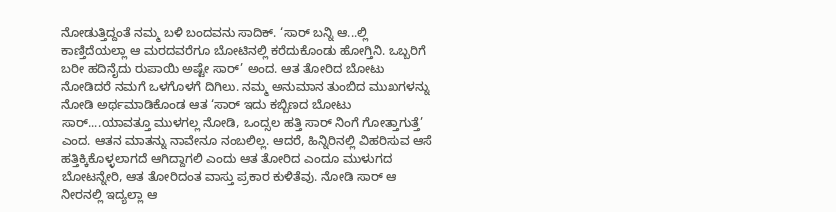ನೋಡುತ್ತಿದ್ದಂತೆ ನಮ್ಮ ಬಳಿ ಬಂದವನು ಸಾದಿಕ್. ‘ಸಾರ್ ಬನ್ನಿ ಆ...ಲ್ಲಿ ಕಾಣ್ತಿದೆಯಲ್ಲಾ ಆ ಮರದವರೆಗೂ ಬೋಟಿನಲ್ಲಿ ಕರೆದುಕೊಂಡು ಹೋಗ್ತಿನಿ. ಒಬ್ಬರಿಗೆ ಬರೀ ಹದಿನೈದು ರುಪಾಯಿ ಅಷ್ಟೇ ಸಾರ್’ ಅಂದ. ಆತ ತೋರಿದ ಬೋಟು ನೋಡಿದರೆ ನಮಗೆ ಒಳಗೊಳಗೆ ದಿಗಿಲು. ನಮ್ಮ ಅನುಮಾನ ತುಂಬಿದ ಮುಖಗಳನ್ನು ನೋಡಿ ಅರ್ಥಮಾಡಿಕೊಂಡ ಆತ ‘ಸಾರ್ ಇದು ಕಬ್ಬಿಣದ ಬೋಟು ಸಾರ್....ಯಾವತ್ತೂ ಮುಳಗಲ್ಲ ನೋಡಿ, ಒಂದ್ಸಲ ಹತ್ತಿ ಸಾರ್ ನಿಂಗೆ ಗೋತ್ತಾಗುತ್ತೆ’ ಎಂದ. ಆತನ ಮಾತನ್ನು ನಾವೇನೂ ನಂಬಲಿಲ್ಲ. ಆದರೆ, ಹಿನ್ನಿರಿನಲ್ಲಿ ವಿಹರಿಸುವ ಆಸೆ ಹತ್ತಿಕ್ಕಿಕೊಳ್ಳಲಾಗದೆ ಆಗಿದ್ದಾಗಲಿ ಎಂದು ಆತ ತೋರಿದ ಎಂದೂ ಮುಳುಗದ ಬೋಟನ್ನೇರಿ, ಆತ ತೋರಿದಂತ ವಾಸ್ತು ಪ್ರಕಾರ ಕುಳಿತೆವು. ನೋಡಿ ಸಾರ್ ಆ ನೀರನಲ್ಲಿ ಇದ್ಯಲ್ಲಾ ಆ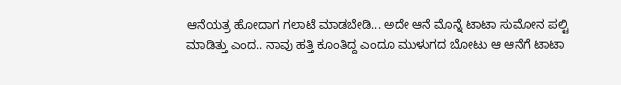ಆನೆಯತ್ರ ಹೋದಾಗ ಗಲಾಟೆ ಮಾಡಬೇಡಿ... ಅದೇ ಆನೆ ಮೊನ್ನೆ ಟಾಟಾ ಸುಮೋನ ಪಲ್ಟಿ ಮಾಡಿತ್ತು ಎಂದ.. ನಾವು ಹತ್ತಿ ಕೂಂತಿದ್ದ ಎಂದೂ ಮುಳುಗದ ಬೋಟು ಆ ಆನೆಗೆ ಟಾಟಾ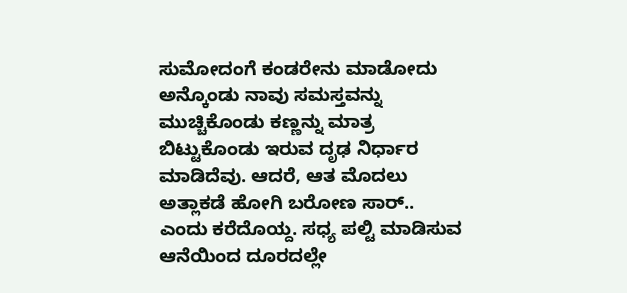ಸುಮೋದಂಗೆ ಕಂಡರೇನು ಮಾಡೋದು ಅನ್ಕೊಂಡು ನಾವು ಸಮಸ್ತವನ್ನು ಮುಚ್ಚಿಕೊಂಡು ಕಣ್ಣನ್ನು ಮಾತ್ರ ಬಿಟ್ಟುಕೊಂಡು ಇರುವ ದೃಢ ನಿರ್ಧಾರ ಮಾಡಿದೆವು. ಆದರೆ, ಆತ ಮೊದಲು ಅತ್ಲಾಕಡೆ ಹೋಗಿ ಬರೋಣ ಸಾರ್.. ಎಂದು ಕರೆದೊಯ್ದ. ಸಧ್ಯ ಪಲ್ಟಿ ಮಾಡಿಸುವ ಆನೆಯಿಂದ ದೂರದಲ್ಲೇ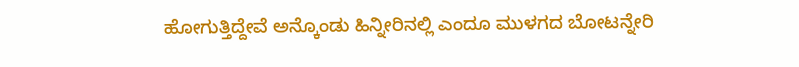ಹೋಗುತ್ತಿದ್ದೇವೆ ಅನ್ಕೊಂಡು ಹಿನ್ನೀರಿನಲ್ಲಿ ಎಂದೂ ಮುಳಗದ ಬೋಟನ್ನೇರಿ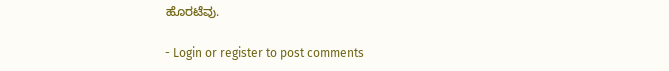ಹೊರಟೆವು.

- Login or register to post comments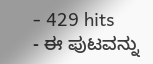- 429 hits
- ಈ ಪುಟವನ್ನು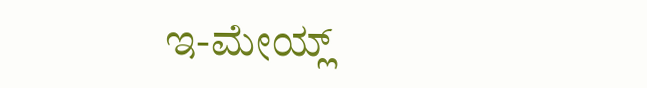ಇ-ಮೇಯ್ಲ್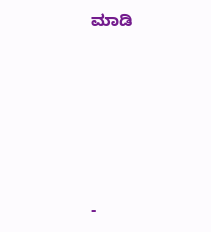ಮಾಡಿ






-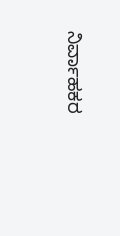ನಿರ್ವಾಹಕರ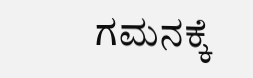ಗಮನಕ್ಕೆ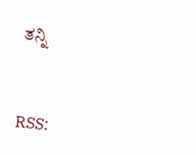ತನ್ನಿ



RSS: